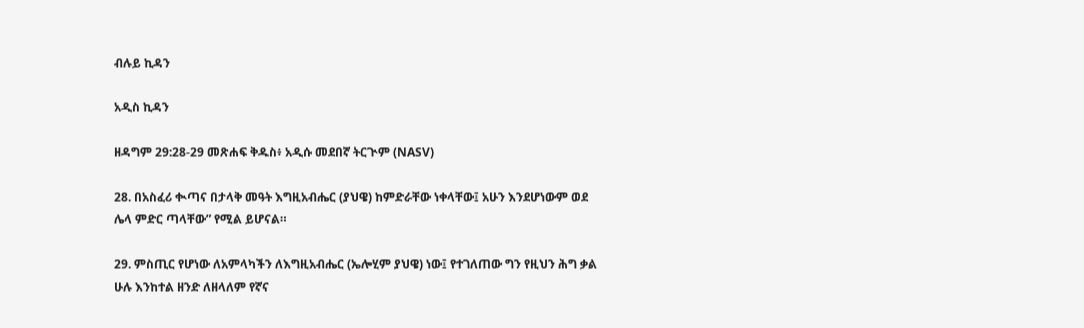ብሉይ ኪዳን

አዲስ ኪዳን

ዘዳግም 29:28-29 መጽሐፍ ቅዱስ፥ አዲሱ መደበኛ ትርጒም (NASV)

28. በአስፈሪ ቊጣና በታላቅ መዓት እግዚአብሔር (ያህዌ) ከምድራቸው ነቀላቸው፤ አሁን እንደሆነውም ወደ ሌላ ምድር ጣላቸው” የሚል ይሆናል።

29. ምስጢር የሆነው ለአምላካችን ለእግዚአብሔር (ኤሎሂም ያህዌ) ነው፤ የተገለጠው ግን የዚህን ሕግ ቃል ሁሉ እንከተል ዘንድ ለዘላለም የኛና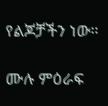የልጆቻችን ነው።

ሙሉ ምዕራፍ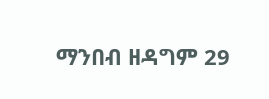ማንበብ ዘዳግም 29